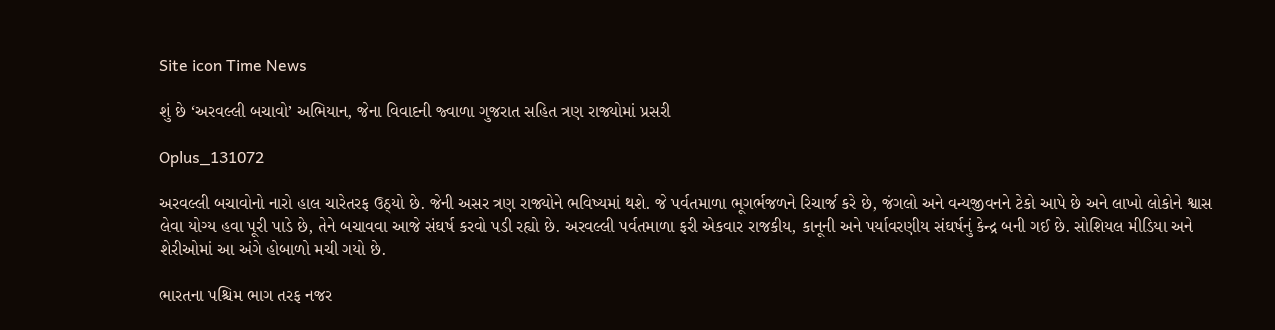Site icon Time News

શું છે ‘અરવલ્લી બચાવો’ અભિયાન, જેના વિવાદની જ્વાળા ગુજરાત સહિત ત્રણ રાજ્યોમાં પ્રસરી

Oplus_131072

અરવલ્લી બચાવોનો નારો હાલ ચારેતરફ ઉઠ્યો છે. જેની અસર ત્રણ રાજ્યોને ભવિષ્યમાં થશે. જે પર્વતમાળા ભૂગર્ભજળને રિચાર્જ કરે છે, જંગલો અને વન્યજીવનને ટેકો આપે છે અને લાખો લોકોને શ્વાસ લેવા યોગ્ય હવા પૂરી પાડે છે, તેને બચાવવા આજે સંઘર્ષ કરવો પડી રહ્યો છે. અરવલ્લી પર્વતમાળા ફરી એકવાર રાજકીય, કાનૂની અને પર્યાવરણીય સંઘર્ષનું કેન્દ્ર બની ગઈ છે. સોશિયલ મીડિયા અને શેરીઓમાં આ અંગે હોબાળો મચી ગયો છે.

ભારતના પશ્ચિમ ભાગ તરફ નજર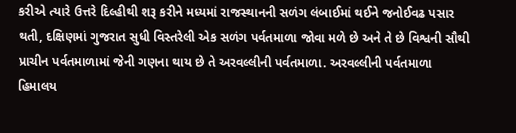કરીએ ત્યારે ઉત્તરે દિલ્હીથી શરૂ કરીને મધ્યમાં રાજસ્થાનની સળંગ લંબાઈમાં થઈને જનોઈવઢ પસાર થતી, દક્ષિણમાં ગુજરાત સુધી વિસ્તરેલી એક સળંગ પર્વતમાળા જોવા મળે છે અને તે છે વિશ્વની સૌથી પ્રાચીન પર્વતમાળામાં જેની ગણના થાય છે તે અરવલ્લીની પર્વતમાળા. અરવલ્લીની પર્વતમાળા હિમાલય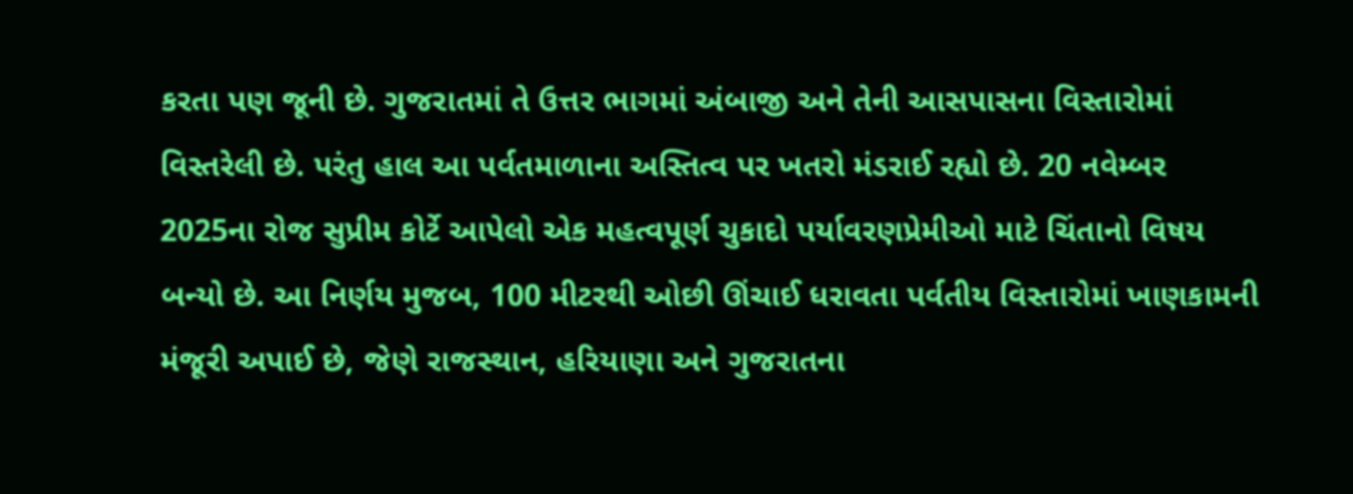કરતા પણ જૂની છે. ગુજરાતમાં તે ઉત્તર ભાગમાં અંબાજી અને તેની આસપાસના વિસ્તારોમાં વિસ્તરેલી છે. પરંતુ હાલ આ પર્વતમાળાના અસ્તિત્વ પર ખતરો મંડરાઈ રહ્યો છે. 20 નવેમ્બર 2025ના રોજ સુપ્રીમ કોર્ટે આપેલો એક મહત્વપૂર્ણ ચુકાદો પર્યાવરણપ્રેમીઓ માટે ચિંતાનો વિષય બન્યો છે. આ નિર્ણય મુજબ, 100 મીટરથી ઓછી ઊંચાઈ ધરાવતા પર્વતીય વિસ્તારોમાં ખાણકામની મંજૂરી અપાઈ છે, જેણે રાજસ્થાન, હરિયાણા અને ગુજરાતના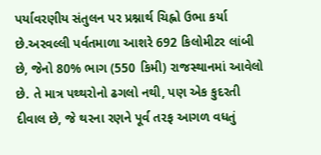પર્યાવરણીય સંતુલન પર પ્રશ્નાર્થ ચિહ્નો ઉભા કર્યા છે.અરવલ્લી પર્વતમાળા આશરે 692 કિલોમીટર લાંબી છે, જેનો 80% ભાગ (550 કિમી) રાજસ્થાનમાં આવેલો છે. તે માત્ર પથ્થરોનો ઢગલો નથી, પણ એક કુદરતી દીવાલ છે, જે થરના રણને પૂર્વ તરફ આગળ વધતું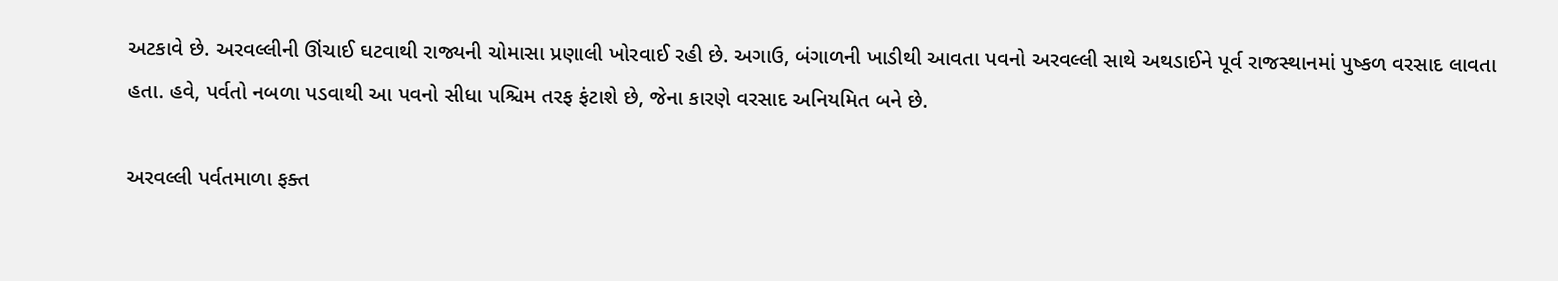અટકાવે છે. અરવલ્લીની ઊંચાઈ ઘટવાથી રાજ્યની ચોમાસા પ્રણાલી ખોરવાઈ રહી છે. અગાઉ, બંગાળની ખાડીથી આવતા પવનો અરવલ્લી સાથે અથડાઈને પૂર્વ રાજસ્થાનમાં પુષ્કળ વરસાદ લાવતા હતા. હવે, પર્વતો નબળા પડવાથી આ પવનો સીધા પશ્ચિમ તરફ ફંટાશે છે, જેના કારણે વરસાદ અનિયમિત બને છે.

અરવલ્લી પર્વતમાળા ફક્ત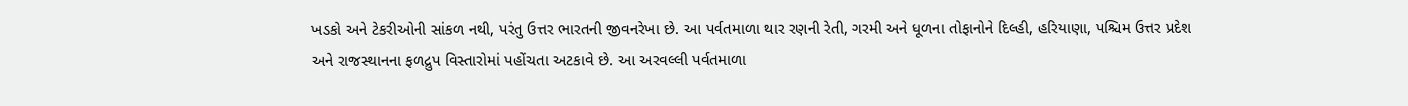ખડકો અને ટેકરીઓની સાંકળ નથી, પરંતુ ઉત્તર ભારતની જીવનરેખા છે. આ પર્વતમાળા થાર રણની રેતી, ગરમી અને ધૂળના તોફાનોને દિલ્હી, હરિયાણા, પશ્ચિમ ઉત્તર પ્રદેશ અને રાજસ્થાનના ફળદ્રુપ વિસ્તારોમાં પહોંચતા અટકાવે છે. આ અરવલ્લી પર્વતમાળા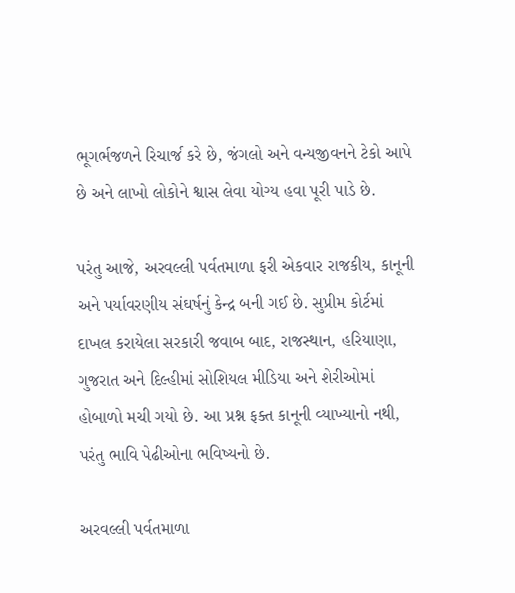ભૂગર્ભજળને રિચાર્જ કરે છે, જંગલો અને વન્યજીવનને ટેકો આપે છે અને લાખો લોકોને શ્વાસ લેવા યોગ્ય હવા પૂરી પાડે છે.

પરંતુ આજે, અરવલ્લી પર્વતમાળા ફરી એકવાર રાજકીય, કાનૂની અને પર્યાવરણીય સંઘર્ષનું કેન્દ્ર બની ગઈ છે. સુપ્રીમ કોર્ટમાં દાખલ કરાયેલા સરકારી જવાબ બાદ, રાજસ્થાન, હરિયાણા, ગુજરાત અને દિલ્હીમાં સોશિયલ મીડિયા અને શેરીઓમાં હોબાળો મચી ગયો છે. આ પ્રશ્ન ફક્ત કાનૂની વ્યાખ્યાનો નથી, પરંતુ ભાવિ પેઢીઓના ભવિષ્યનો છે.

અરવલ્લી પર્વતમાળા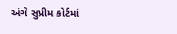અંગે સુપ્રીમ કોર્ટમાં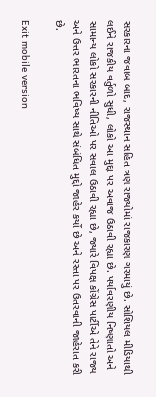સરકારના જવાબ બાદ, રાજસ્થાન સહિત ત્રણ રાજ્યોમાં રાજકારણ ગરમાયું છે. સોશિયલ મીડિયાથી લઈને રાજકીય વર્તુળો સુધી, લોકો આ મુદ્દા પર અવાજ ઉઠાવી રહ્યા છે. પર્યાવરણીય નિષ્ણાતો અને સામાન્ય લોકો સરકારની નીતિઓ પર સવાલ ઉઠાવી રહ્યા છે, જ્યારે વિપક્ષ કોંગ્રેસ પાર્ટીએ તેને રાજ્ય અને ઉત્તર ભારતના ભવિષ્ય સાથે સંબંધિત મુદ્દો જાહેર કર્યો છે અને રસ્તા પર ઉતરવાની જાહેરાત કરી છે.

Exit mobile version